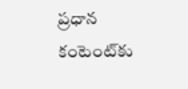ప్రధాన కంటెంట్‌కు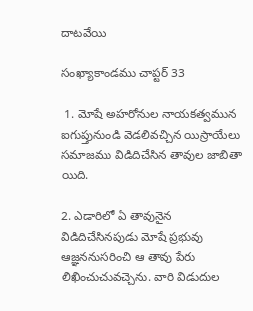దాటవేయి

సంఖ్యాకాండము చాప్టర్ 33

 1. మోషే అహరోనుల నాయకత్వమున ఐగుప్తునుండి వెడలివచ్చిన యిస్రాయేలు సమాజము విడిదిచేసిన తావుల జాబితా యిది.

2. ఎడారిలో ఏ తావునైన విడిదిచేసినపుడు మోషే ప్రభువు ఆజ్ఞననుసరించి ఆ తావు పేరు లిఖించుచువచ్చెను. వారి విడుదుల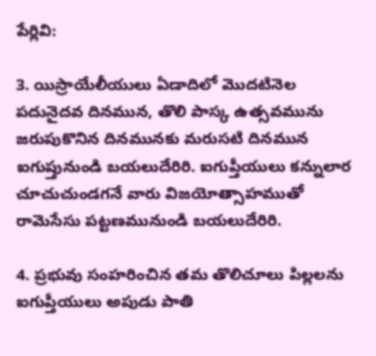పేర్లివి:

3. యిస్రాయేలీయులు ఏడాదిలో మొదటినెల పదునైదవ దినమున, తొలి పాస్క ఉత్సవమును జరుపుకొనిన దినమునకు మరుసటి దినమున ఐగుప్తునుండి బయలుదేరిరి. ఐగుప్తీయులు కన్నులార చూచుచుండగనే వారు విజయోత్సాహముతో రామెసేసు పట్టణమునుండి బయలుదేరిరి.

4. ప్రభువు సంహరించిన తమ తొలిచూలు పిల్లలను ఐగుప్తీయులు అపుడు పాతి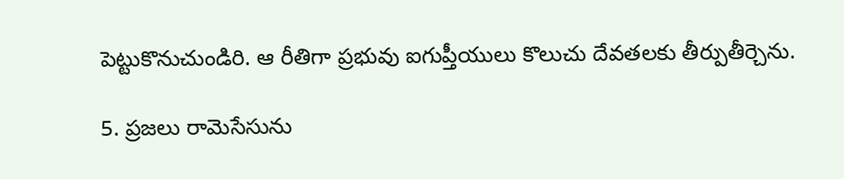పెట్టుకొనుచుండిరి. ఆ రీతిగా ప్రభువు ఐగుప్తీయులు కొలుచు దేవతలకు తీర్పుతీర్చెను.

5. ప్రజలు రామెసేసును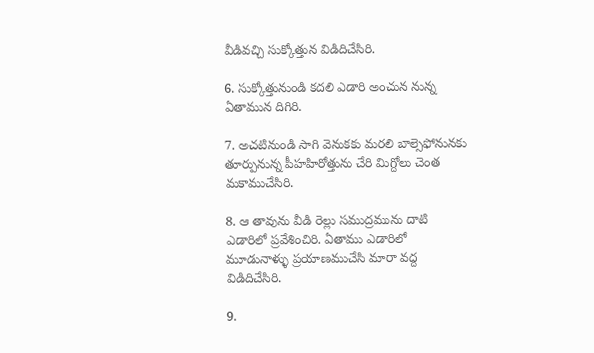వీడివచ్చి సుక్కోత్తున విడిదిచేసిరి.

6. సుక్కోత్తునుండి కదలి ఎడారి అంచున నున్న ఏతామున దిగిరి.

7. అచటినుండి సాగి వెనుకకు మరలి బాల్సెఫోనునకు తూర్పునున్న పీహహిరోత్తును చేరి మిగ్దోలు చెంత మకాముచేసిరి.

8. ఆ తావును వీడి రెల్లు సముద్రమును దాటి ఎడారిలో ప్రవేశించిరి. ఏతాము ఎడారిలో మూడునాళ్ళు ప్రయాణముచేసి మారా వద్ద విడిదిచేసిరి.

9.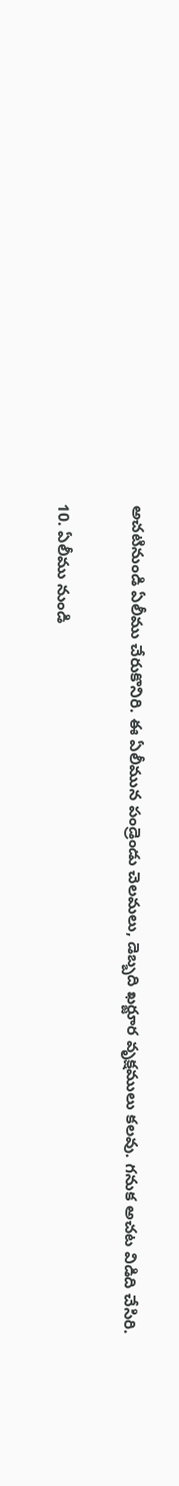అచటినుండి ఏలీము చేరుకొనిరి. ఈ ఏలీమున పండ్రెండు చెలమలు, డెబ్బది ఖర్జూర వృక్షములు కలవు. గనుక అచట విడిది చేసిరి.

10. ఏలీము నుండి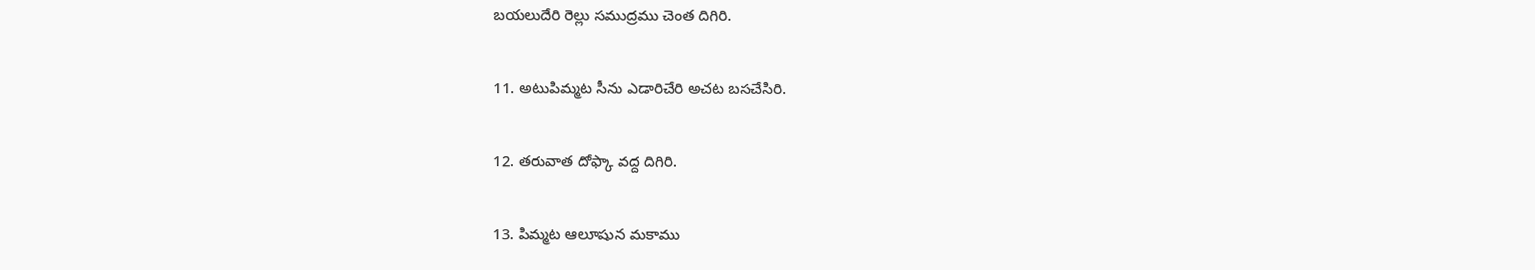బయలుదేరి రెల్లు సముద్రము చెంత దిగిరి.

11. అటుపిమ్మట సీను ఎడారిచేరి అచట బసచేసిరి.

12. తరువాత దోఫ్కా వద్ద దిగిరి.

13. పిమ్మట ఆలూషున మకాము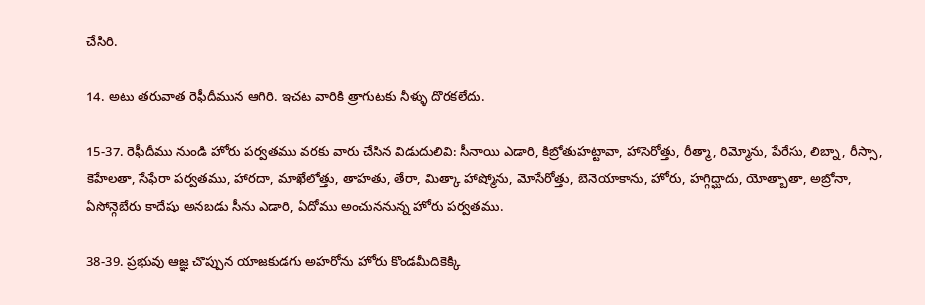చేసిరి.

14. అటు తరువాత రెఫీదీమున ఆగిరి. ఇచట వారికి త్రాగుటకు నీళ్ళు దొరకలేదు.

15-37. రెఫీదీము నుండి హోరు పర్వతము వరకు వారు చేసిన విడుదులివి: సీనాయి ఎడారి, కిబ్రోతుహట్టావా, హాసెరోత్తు, రీత్మా, రిమ్మోను, పేరేసు, లిబ్నా, రీస్సా, కెహేలతా, సేఫేరా పర్వతము, హారదా, మాఖేలోత్తు, తాహతు, తేరా, మిత్కా హాష్మోను, మోసేరోత్తు, బెనెయాకాను, హోరు, హగ్గిద్ఘాదు, యోత్బాతా, అబ్రోనా, ఏసోన్గె‌బేరు కాదేషు అనబడు సీను ఎడారి, ఏదోము అంచుననున్న హోరు పర్వతము.

38-39. ప్రభువు ఆజ్ఞ చొప్పున యాజకుడగు అహరోను హోరు కొండమీదికెక్కి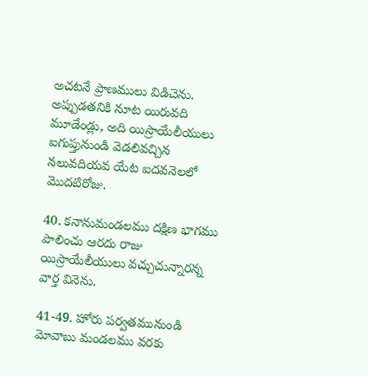అచటనే ప్రాణములు విడిచెను. అప్పుడతనికి నూట యిరువది మూడేండ్లు, అది యిస్రాయేలీయులు ఐగుప్తునుండి వెడలివచ్చిన నలువదియవ యేట ఐదవనెలలో మొదటిరోజు.

40. కనానుమండలము దక్షిణ భాగము పాలించు ఆరదు రాజు యిస్రాయేలీయులు వచ్చుచున్నారన్న వార్త వినెను.

41-49. హోరు పర్వతమునుండి మోవాబు మండలము వరకు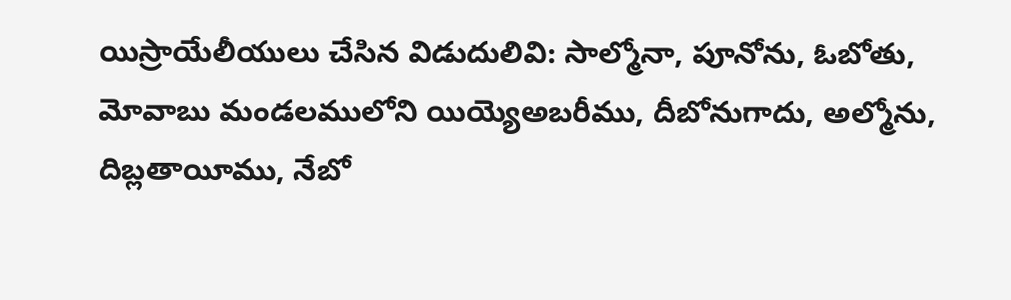యిస్రాయేలీయులు చేసిన విడుదులివి: సాల్మోనా, పూనోను, ఓబోతు, మోవాబు మండలములోని యియ్యెఅబరీము, దీబోనుగాదు, అల్మోను, దిబ్లతాయీము, నేబో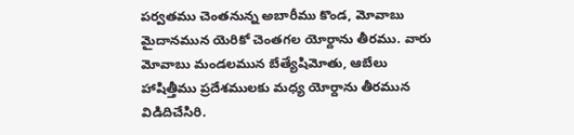పర్వతము చెంతనున్న అబారీము కొండ, మోవాబు మైదానమున యెరికో చెంతగల యోర్దాను తీరము. వారు మోవాబు మండలమున బేత్యేషిమోతు, ఆబేలు హాషిత్తీము ప్రదేశములకు మధ్య యోర్దాను తీరమున విడిదిచేసిరి.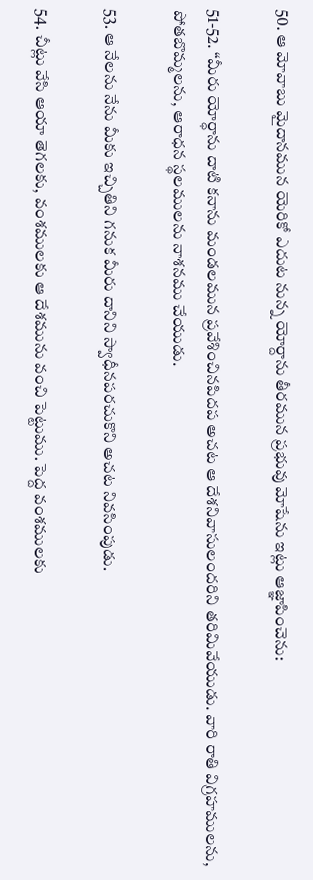50. ఆ మోవాబు మైదానమున యెరికో ఎదుట నున్న యోర్దాను తీరమున ప్రభువు మోషేను ఇట్లు ఆజ్ఞాపించెను:

51-52. “మీరు యోర్ధాను దాటి కనాను మండలమున ప్రవేశించినపిదప అచట ఆ దేశనివాసులందరిని తరిమివేయుడు. వారి రాతి విగ్రహములను, పోతబొమ్మలను, ఆరాధన స్థలములను నాశనము చేయుడు.

53. ఆ నేలను నేను మీకు ఇచ్చితిని గనుక మీరు దానిని స్వాధీనపరచుకొని అచట నివసింపుడు.

54. చీట్లు వేసి ఆయా తెగలకు, వంశములకు ఆ దేశమును వంచి పెట్టుము. పెద్ద వంశములకు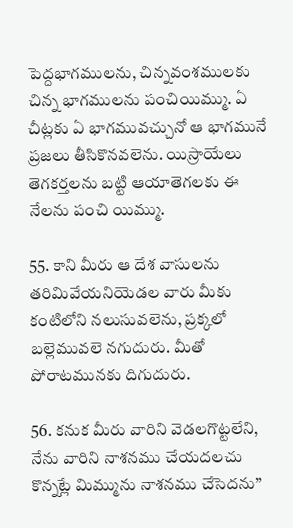పెద్దభాగములను, చిన్నవంశములకు చిన్న భాగములను పంచియిమ్ము. ఏ చీట్లకు ఏ భాగమువచ్చునో ఆ భాగమునే ప్రజలు తీసికొనవలెను. యిస్రాయేలు తెగకర్తలను బట్టి ఆయాతెగలకు ఈ నేలను పంచి యిమ్ము.

55. కాని మీరు ఆ దేశ వాసులను తరిమివేయనియెడల వారు మీకు కంటిలోని నలుసువలెను, ప్రక్కలో బల్లెమువలె నగుదురు. మీతో పోరాటమునకు దిగుదురు.

56. కనుక మీరు వారిని వెడలగొట్టలేని, నేను వారిని నాశనము చేయదలచు కొన్నట్లే మిమ్మును నాశనము చేసెదను”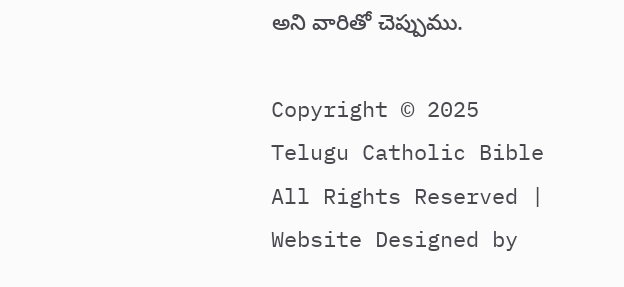అని వారితో చెప్పుము.

Copyright © 2025 Telugu Catholic Bible All Rights Reserved | Website Designed by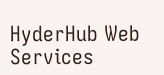HyderHub Web Services